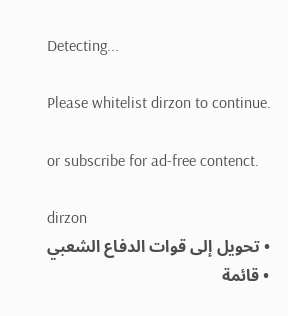Detecting...

Please whitelist dirzon to continue.

or subscribe for ad-free contenct.

dirzon
  • تحويل إلى قوات الدفاع الشعبي
  • قائمة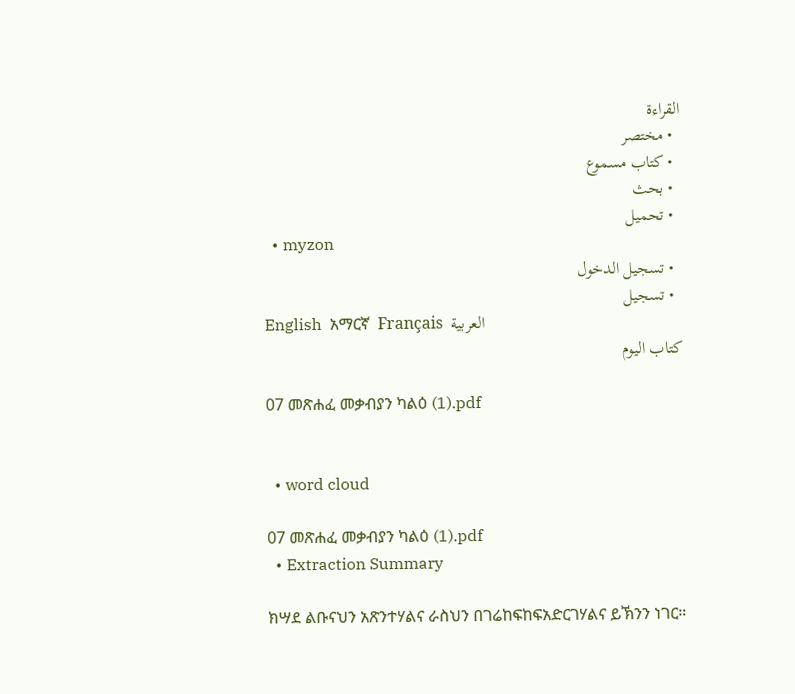القراءة
  • مختصر
  • كتاب مسموع
  • بحث
  • تحميل
  • myzon
  • تسجيل الدخول
  • تسجيل
English  አማርኛ  Français  العربية
كتاب اليوم

07 መጽሐፈ መቃብያን ካልዕ (1).pdf


  • word cloud

07 መጽሐፈ መቃብያን ካልዕ (1).pdf
  • Extraction Summary

ክሣደ ልቡናህን አጽንተሃልና ራስህን በገሬከፍከፍአድርገሃልና ይኽንን ነገር።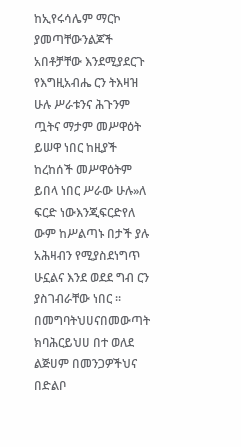ከኢየሩሳሌም ማርኮ ያመጣቸውንልጆች አበቶቻቸው እንደሚያደርጉ የእግዚአብሔ ርን ትእዛዝ ሁሉ ሥራቱንና ሕጉንም ጧትና ማታም መሥዋዕት ይሠዋ ነበር ከዚያች ከረከሰች መሥዋዕትም ይበላ ነበር ሥራው ሁሉ»ለ ፍርድ ነውእንጂፍርድየለ ውም ከሥልጣኑ በታች ያሉ አሕዛብን የሚያስደነግጥ ሁኗልና እንደ ወደደ ግብ ርን ያስገብራቸው ነበር ። በመግባትህሀናበመውጣት ክባሕርይህሀ በተ ወለደ ልጅሀም በመንጋዎችህና በድልቦ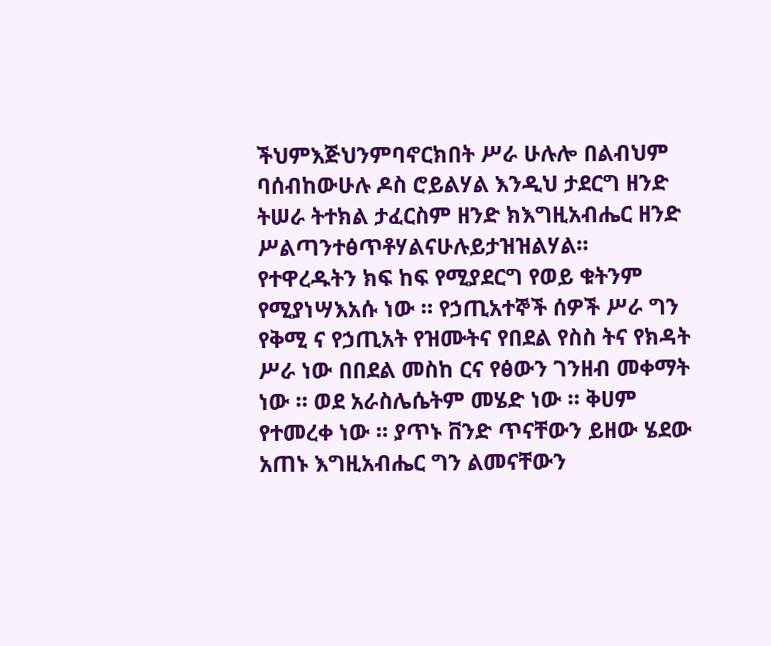ችህምእጅህንምባኖርክበት ሥራ ሁሉሎ በልብህም ባሰብከውሁሉ ዶስ ሮይልሃል እንዲህ ታደርግ ዘንድ ትሠራ ትተክል ታፈርስም ዘንድ ክእግዚአብሔር ዘንድ ሥልጣንተፅጥቶሃልናሁሉይታዝዝልሃል። የተዋረዱትን ክፍ ከፍ የሚያደርግ የወይ ቁትንም የሚያነሣእአሱ ነው ። የኃጢአተኞች ሰዎች ሥራ ግን የቅሚ ና የኃጢአት የዝሙትና የበደል የስስ ትና የክዳት ሥራ ነው በበደል መስከ ርና የፅውን ገንዘብ መቀማት ነው ። ወደ አራስሌሴትም መሄድ ነው ። ቅሀም የተመረቀ ነው ። ያጥኑ ቨንድ ጥናቸውን ይዘው ሄደው አጠኑ እግዚአብሔር ግን ልመናቸውን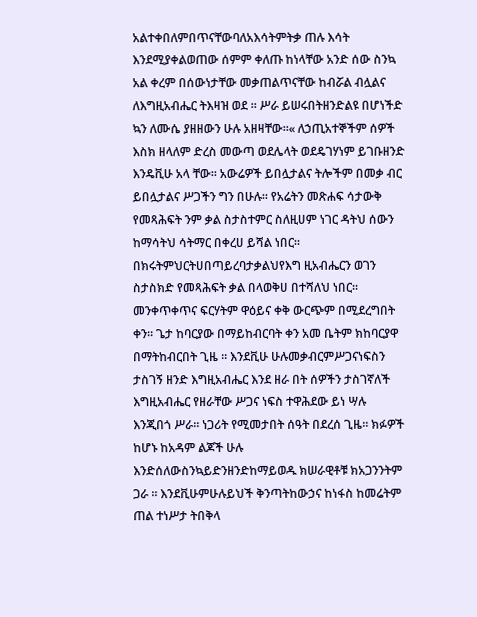አልተቀበለምበጥናቸውባለአእሳትምትቃ ጠሉ እሳት እንደሚያቀልወጠው ሰምም ቀለጡ ከነላቸው አንድ ሰው ስንኳ አል ቀረም በሰውነታቸው መቃጠልጥናቸው ከብሯል ብሏልና ለእግዚአብሔር ትእዛዝ ወደ ። ሥራ ይሠሩበትዘንድልዩ በሆነችድ ኳን ለሙሴ ያዘዘውን ሁሉ አዘዛቸው።« ለኃጢአተኞችም ሰዎች እስክ ዘላለም ድረስ መውጣ ወደሌላት ወደዴገሃነም ይገቡዘንድ እንዴቪሁ አላ ቸው። አውሬዎች ይበሏታልና ትሎችም በመቃ ብር ይበሏታልና ሥጋችን ግን በሁሉ። የአሬትን መጽሐፍ ሳታውቅ የመጻሕፍት ንም ቃል ስታስተምር ስለዚሀም ነገር ዳትህ ሰውን ከማሳትህ ሳትማር በቀረሀ ይሻል ነበር። በክሩትምህርትሀበጣይረባታቃልህየእግ ዚአብሔርን ወገን ስታስክድ የመጻሕፍት ቃል በላወቅሀ በተሻለህ ነበር። መንቀጥቀጥና ፍርሃትም ዋዕይና ቀቅ ውርጭም በሚደረግበት ቀን። ጌታ ከባርያው በማይከብርባት ቀን አመ ቤትም ክከባርያዋ በማትከብርበት ጊዜ ። እንደቪሁ ሁሉመቃብርምሥጋናነፍስን ታስገኝ ዘንድ እግዚአብሔር እንደ ዘራ በት ሰዎችን ታስገኛለች እግዚአብሔር የዘራቸው ሥጋና ነፍስ ተዋሕደው ይነ ሣሉ እንጂበጎ ሥራ። ነጋሪት የሚመታበት ሰዓት በደረሰ ጊዜ። ክፉዎች ከሆኑ ከአዳም ልጆች ሁሉ እንድሰለውስንኳይድንዘንድከማይወዱ ክሠራዊቶቹ ክአጋንንትም ጋራ ። እንደቪሁምሁሉይህች ቅንጣትከውኃና ከነፋስ ከመሬትም ጠል ተነሥታ ትበቅላ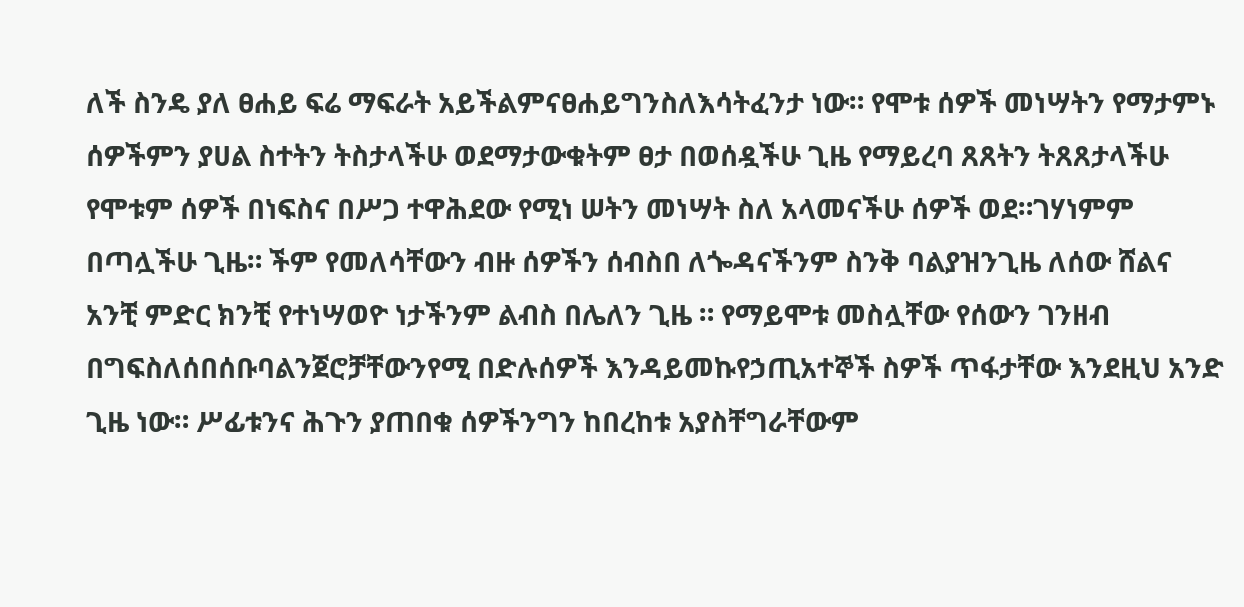ለች ስንዴ ያለ ፀሐይ ፍሬ ማፍራት አይችልምናፀሐይግንስለእሳትፈንታ ነው። የሞቱ ሰዎች መነሣትን የማታምኑ ሰዎችምን ያሀል ስተትን ትስታላችሁ ወደማታውቁትም ፀታ በወሰዷችሁ ጊዜ የማይረባ ጸጸትን ትጸጸታላችሁ የሞቱም ሰዎች በነፍስና በሥጋ ተዋሕደው የሚነ ሠትን መነሣት ስለ አላመናችሁ ሰዎች ወደ።ገሃነምም በጣሏችሁ ጊዜ። ችም የመለሳቸውን ብዙ ሰዎችን ሰብስበ ለጐዳናችንም ስንቅ ባልያዝንጊዜ ለሰው ሸልና አንቺ ምድር ክንቺ የተነሣወዮ ነታችንም ልብስ በሌለን ጊዜ ። የማይሞቱ መስሏቸው የሰውን ገንዘብ በግፍስለሰበሰቡባልንጀሮቻቸውንየሚ በድሉሰዎች እንዳይመኩየኃጢአተኞች ስዎች ጥፋታቸው እንደዚህ አንድ ጊዜ ነው። ሥፊቱንና ሕጉን ያጠበቁ ሰዎችንግን ከበረከቱ አያስቸግራቸውም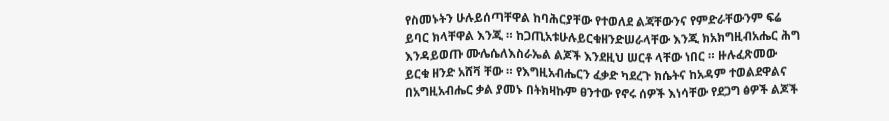የስመኑትን ሁሉይሰጣቸዋል ከባሕርያቸው የተወለደ ልጃቸውንና የምድራቸውንም ፍሬ ይባር ክላቸዋል እንጂ ። ከጋጢአቱሁሉይርቁዘንድሠራላቸው እንጂ ክአክግዚብአሔር ሕግ እንዳይወጡ ሙሌሴለእስራኤል ልጆች እንደዚህ ሠርቶ ላቸው ነበር ። ዙሉፈጽመው ይርቁ ዘንድ አሸቫ ቸው ። የእግዚአብሔርን ፈቃድ ካደረጉ ክሴትና ከአዳም ተወልደዋልና በአግዚአብሔር ቃል ያመኑ በትክዛኩም ፀንተው የኖሩ ሰዎች እነሳቸው የደጋግ ፅዎች ልጆች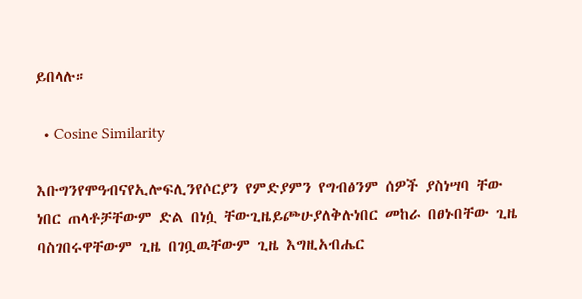ይበላሉ።

  • Cosine Similarity

እቡግንየሞዓብናየኢሎፍሊንየሶርያን የምድያምን የግብፅንም ሰዎች ያስነሣባ ቸው ነበር ጠላቶቻቸውም ድል በነሷ ቸውጊዜይጮሁያለቅሉነበር መከራ በፀኑበቸው ጊዜ ባስገበሩዋቸውም ጊዜ በገቧዉቸውም ጊዜ እግዚአብሔር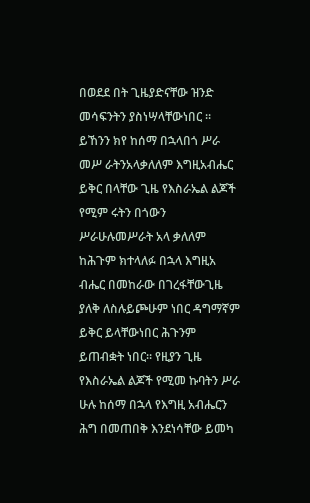በወደደ በት ጊዜያድናቸው ዝንድ መሳፍንትን ያስነሣላቸውነበር ። ይኸንን ክየ ከሰማ በኋላበጎ ሥራ መሥ ራትንአላቃለለም እግዚአብሔር ይቅር በላቸው ጊዜ የእስራኤል ልጆች የሚም ሩትን በጎውን ሥራሁሉመሥራት አላ ቃለለም ከሕጉም ክተላለፉ በኋላ እግዚአ ብሔር በመከራው በገረፋቸውጊዜ ያለቅ ለስሉይጮሁም ነበር ዳግማኛም ይቅር ይላቸውነበር ሕጉንም ይጠብቋት ነበር። የዚያን ጊዜ የእስራኤል ልጆች የሚመ ኩባትን ሥራ ሁሉ ከሰማ በኋላ የእግዚ አብሔርን ሕግ በመጠበቅ እንደነሳቸው ይመካ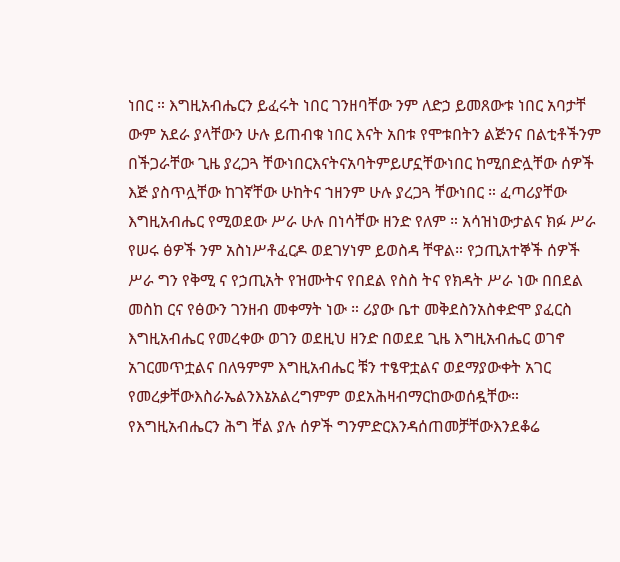ነበር ። እግዚአብሔርን ይፈሩት ነበር ገንዘባቸው ንም ለድኃ ይመጸውቱ ነበር አባታቸ ውም አደራ ያላቸውን ሁሉ ይጠብቁ ነበር እናት አበቱ የሞቱበትን ልጅንና በልቲቶችንም በችጋራቸው ጊዜ ያረጋጓ ቸውነበርእናትናአባትምይሆኗቸውነበር ከሚበድሏቸው ሰዎች እጅ ያስጥሏቸው ከገኛቸው ሁከትና ኀዘንም ሁሉ ያረጋጓ ቸውነበር ። ፈጣሪያቸው እግዚአብሔር የሚወደው ሥራ ሁሉ በነሳቸው ዘንድ የለም ። አሳዝነውታልና ክፉ ሥራ የሠሩ ፅዎች ንም አስነሥቶፈርዶ ወደገሃነም ይወስዳ ቸዋል። የኃጢአተኞች ሰዎች ሥራ ግን የቅሚ ና የኃጢአት የዝሙትና የበደል የስስ ትና የክዳት ሥራ ነው በበደል መስከ ርና የፅውን ገንዘብ መቀማት ነው ። ሪያው ቤተ መቅደስንአስቀድሞ ያፈርስ እግዚአብሔር የመረቀው ወገን ወደዚህ ዘንድ በወደደ ጊዜ እግዚአብሔር ወገኖ አገርመጥቷልና በለዓምም እግዚአብሔር ቹን ተፄዋቷልና ወደማያውቀት አገር የመረቃቸውእስራኤልንእኔአልረግምም ወደአሕዛብማርከውወሰዷቸው። የእግዚአብሔርን ሕግ ቸል ያሉ ሰዎች ግንምድርእንዳሰጠመቻቸውእንደቆሬ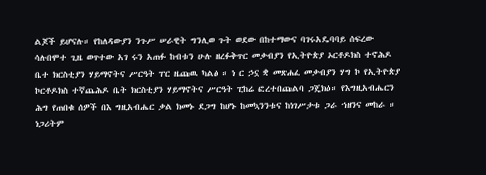ልጆች ይሆናሉ። የከለዳውያን ንጉሥ ሠራዊት ግንሊወ ጉት ወደው በከተማውና ባገሩአዴባባይ ሰፍረው ሳሉበሞተ ጊዜ ወጥተው አገ ሩን አጠፉ ከብቱን ሁሉ ዘረፉቅጥር መቃብያን የኢትዮጵያ ኦርቶዶክስ ተኖሕዶ ቤተ ክርስቲያን ሃይማኖትና ሥርዓት ፐር ዜጩዉ ካልፅ ። ነ ር ኃኗ ቋ መጽሐፈ መቃብያን ሃግ ኮ የኢትዮጵያ ኮርቶዶክስ ተኛጨሕዶ ቤት ክርስቲያን ሃይማኖትና ሥርዓት ፒከሬ ፎረተበጩልባ ጋጄክዕ። የእግዚአብሔርን ሕግ የጠበቁ ሰዎች በእ ግዚአብሔር ቃል ክመኑ ደጋግ ከሆኑ ከመኳንንቱና ከነገሥታቱ ጋራ ኀዘንና መከራ ። ነጋሪትም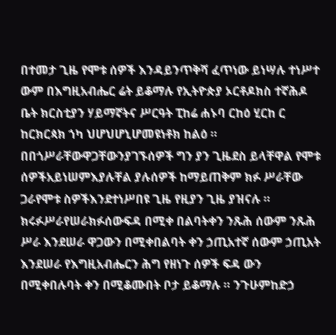በተመታ ጊዜ የሞቱ ሰዎች እንዳይንጥቅሻ ፈጥነው ይነሣሉ ተነሥተ ውም በእግዚአብሔር ሬት ይቆማሉ የኢትዮጵያ ኦርቶዶክስ ተኛሕዶ ቤት ክርስቲያን ሃይማኛትና ሥርዓት ፒከሬ ሐኑባ ርከዕ ሂርከ ር ከርክርጳክ ኀካ ህሆህሆኒሆመዩነቶክ ከልዕ ። በበጎሥራቸውዋጋቸውንያገኙሰዎች ግን ያን ጊዜደስ ይላቸዋል የሞቱ ሰዎችአይነሠምእያሉቸል ያሉሰዎች ከማይጠቅም ክፉ ሥራቸው ጋራየሞቱ ስዎችእንደተነሥበዩ ጊዜ የዚያን ጊዜ ያዝናሉ ። ክሩፉሥራየሠራክፉሰውፍዳ በሚቀ በልባትቀን ንጹሕ ሰውም ንጹሕ ሥራ እንደሠራ ዋጋውን በሚቀበልባት ቀን ኃጢአተኛ ሰውም ኃጢአት እንደሠራ የእግዚአብሔርን ሕግ የዘነጉ ሰዎች ፍዳ ውን በሚቀበሉባት ቀን በሚቆሙበት ቦታ ይቆማሉ ። ንጉሁምከድኃ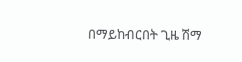በማይከብርበት ጊዜ ሽማ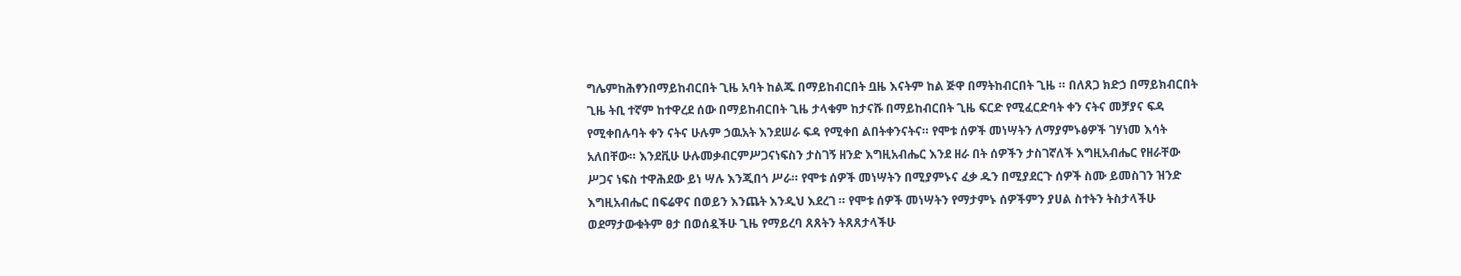ግሌምከሕፃንበማይከብርበት ጊዜ አባት ከልጁ በማይከብርበት ቧዜ እናትም ከል ጅዋ በማትከብርበት ጊዜ ። በለጸጋ ክድኃ በማይክብርበት ጊዜ ትቢ ተኛም ከተዋረደ ሰው በማይከብርበት ጊዜ ታላቁም ከታናሹ በማይከብርበት ጊዜ ፍርድ የሚፈርድባት ቀን ናትና መቻያና ፍዳ የሚቀበሉባት ቀን ናትና ሁሉም ኃዉአት እንደሠራ ፍዳ የሚቀበ ልበትቀንናትና። የሞቱ ሰዎች መነሣትን ለማያምኑፅዎች ገሃነመ እሳት አለበቸው። እንደቪሁ ሁሉመቃብርምሥጋናነፍስን ታስገኝ ዘንድ እግዚአብሔር እንደ ዘራ በት ሰዎችን ታስገኛለች እግዚአብሔር የዘራቸው ሥጋና ነፍስ ተዋሕደው ይነ ሣሉ እንጂበጎ ሥራ። የሞቱ ሰዎች መነሣትን በሚያምኑና ፈቃ ዱን በሚያደርጉ ሰዎች ስሙ ይመስገን ዝንድ እግዚአብሔር በፍሬዋና በወይን እንጨት እንዲህ እደረገ ። የሞቱ ሰዎች መነሣትን የማታምኑ ሰዎችምን ያሀል ስተትን ትስታላችሁ ወደማታውቁትም ፀታ በወሰዷችሁ ጊዜ የማይረባ ጸጸትን ትጸጸታላችሁ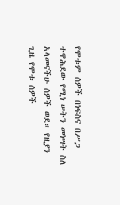የሞቱም ሰዎች በነፍስና በሥጋ ተዋሕደው የሚነ ሠትን መነሣት ስለ አላመናችሁ ሰዎች ወደ። የዚያን ጊዜ የሞቱ ሰዎች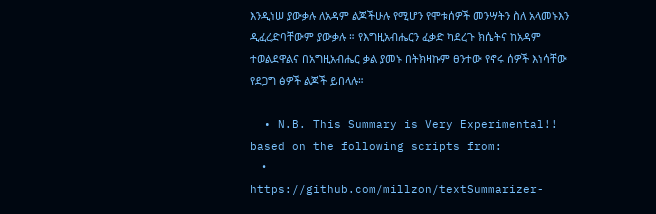እንዲነሠ ያውቃሉ ለአዳም ልጆችሁሉ የሚሆን የሞቱሰዎች መንሣትን ስለ አላመኑእን ዲፈረድባቸውም ያውቃሉ ። የእግዚአብሔርን ፈቃድ ካደረጉ ክሴትና ከአዳም ተወልደዋልና በአግዚአብሔር ቃል ያመኑ በትክዛኩም ፀንተው የኖሩ ሰዎች እነሳቸው የደጋግ ፅዎች ልጆች ይበላሉ።

  • N.B. This Summary is Very Experimental!! based on the following scripts from:
    • https://github.com/millzon/textSummarizer-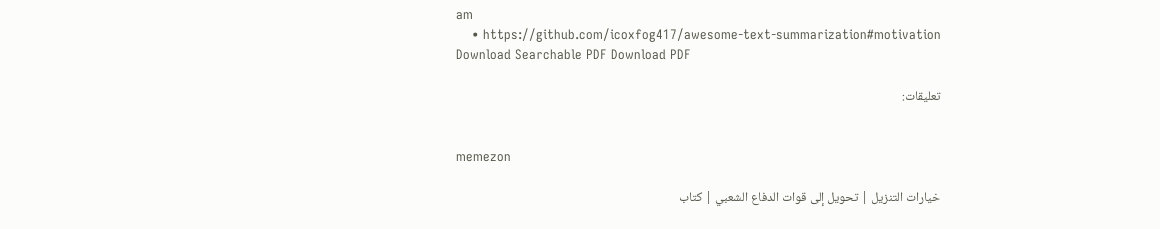am
    • https://github.com/icoxfog417/awesome-text-summarization#motivation
Download Searchable PDF Download PDF

تعليقات:


memezon

خيارات التنزيل | تحويل إلى قوات الدفاع الشعبي | كتاب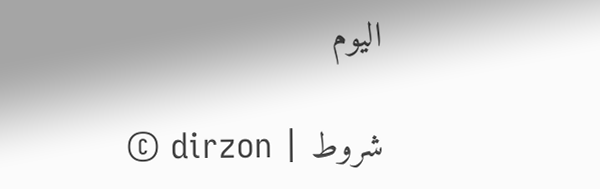اليوم

© dirzon | شروط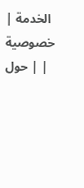الخدمة | خصوصية | حول |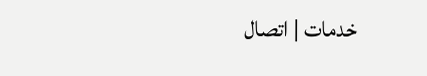خدمات | اتصال